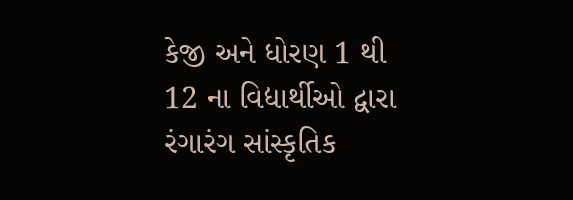કેજી અને ધોરણ 1 થી 12 ના વિદ્યાર્થીઓ દ્વારા રંગારંગ સાંસ્કૃતિક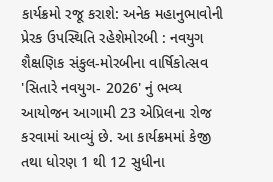કાર્યક્રમો રજૂ કરાશે: અનેક મહાનુભાવોની પ્રેરક ઉપસ્થિતિ રહેશેમોરબી : નવયુગ શૈક્ષણિક સંકુલ-મોરબીના વાર્ષિકોત્સવ 'સિતારે નવયુગ- 2026' નું ભવ્ય આયોજન આગામી 23 એપ્રિલના રોજ કરવામાં આવ્યું છે. આ કાર્યક્રમમાં કેજી તથા ધોરણ 1 થી 12 સુધીના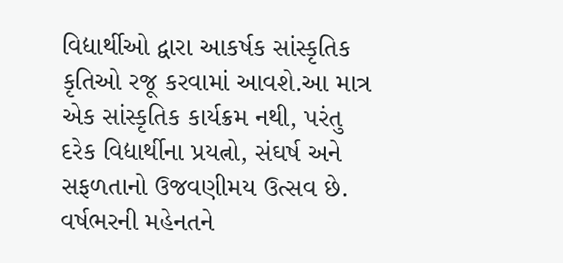વિદ્યાર્થીઓ દ્વારા આકર્ષક સાંસ્કૃતિક કૃતિઓ રજૂ કરવામાં આવશે.આ માત્ર એક સાંસ્કૃતિક કાર્યક્રમ નથી, પરંતુ દરેક વિદ્યાર્થીના પ્રયત્નો, સંઘર્ષ અને સફળતાનો ઉજવણીમય ઉત્સવ છે. વર્ષભરની મહેનતને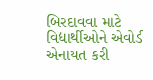બિરદાવવા માટે વિદ્યાર્થીઓને એવોર્ડ એનાયત કરી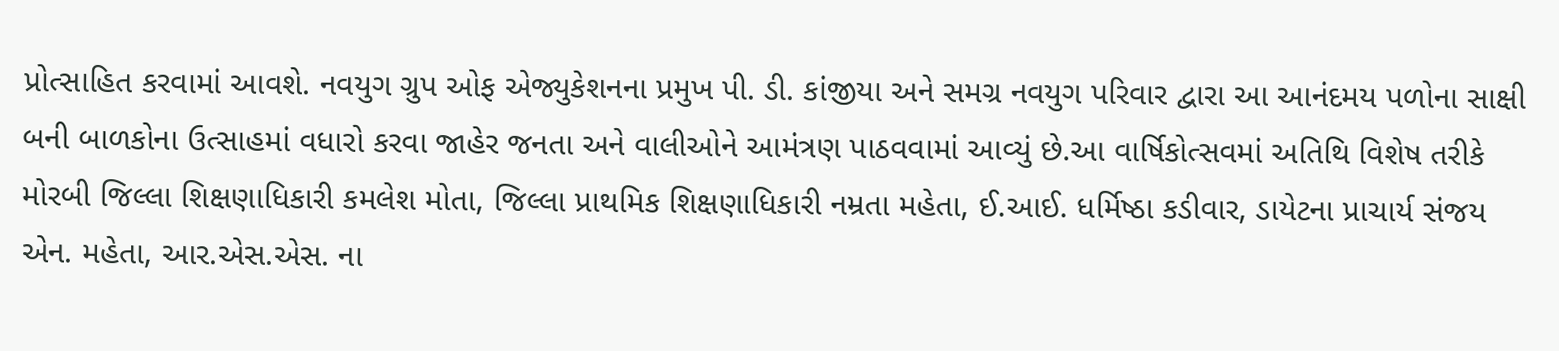પ્રોત્સાહિત કરવામાં આવશે. નવયુગ ગ્રુપ ઓફ એજ્યુકેશનના પ્રમુખ પી. ડી. કાંજીયા અને સમગ્ર નવયુગ પરિવાર દ્વારા આ આનંદમય પળોના સાક્ષી બની બાળકોના ઉત્સાહમાં વધારો કરવા જાહેર જનતા અને વાલીઓને આમંત્રણ પાઠવવામાં આવ્યું છે.આ વાર્ષિકોત્સવમાં અતિથિ વિશેષ તરીકે મોરબી જિલ્લા શિક્ષણાધિકારી કમલેશ મોતા, જિલ્લા પ્રાથમિક શિક્ષણાધિકારી નમ્રતા મહેતા, ઈ.આઈ. ધર્મિષ્ઠા કડીવાર, ડાયેટના પ્રાચાર્ય સંજય એન. મહેતા, આર.એસ.એસ. ના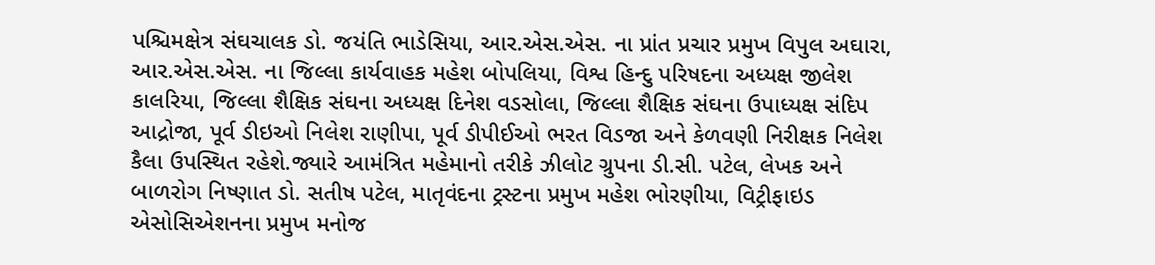પશ્ચિમક્ષેત્ર સંઘચાલક ડો. જયંતિ ભાડેસિયા, આર.એસ.એસ. ના પ્રાંત પ્રચાર પ્રમુખ વિપુલ અઘારા, આર.એસ.એસ. ના જિલ્લા કાર્યવાહક મહેશ બોપલિયા, વિશ્વ હિન્દુ પરિષદના અધ્યક્ષ જીલેશ કાલરિયા, જિલ્લા શૈક્ષિક સંઘના અધ્યક્ષ દિનેશ વડસોલા, જિલ્લા શૈક્ષિક સંઘના ઉપાધ્યક્ષ સંદિપ આદ્રોજા, પૂર્વ ડીઇઓ નિલેશ રાણીપા, પૂર્વ ડીપીઈઓ ભરત વિડજા અને કેળવણી નિરીક્ષક નિલેશ કૈલા ઉપસ્થિત રહેશે.જ્યારે આમંત્રિત મહેમાનો તરીકે ઝીલોટ ગ્રુપના ડી.સી. પટેલ, લેખક અને બાળરોગ નિષ્ણાત ડો. સતીષ પટેલ, માતૃવંદના ટ્રસ્ટના પ્રમુખ મહેશ ભોરણીયા, વિટ્રીફાઇડ એસોસિએશનના પ્રમુખ મનોજ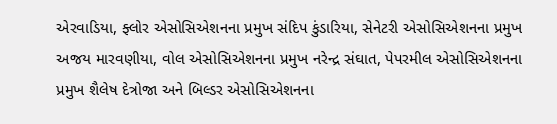એરવાડિયા, ફ્લોર એસોસિએશનના પ્રમુખ સંદિપ કુંડારિયા, સેનેટરી એસોસિએશનના પ્રમુખ અજય મારવણીયા, વોલ એસોસિએશનના પ્રમુખ નરેન્દ્ર સંઘાત, પેપરમીલ એસોસિએશનના પ્રમુખ શૈલેષ દેત્રોજા અને બિલ્ડર એસોસિએશનના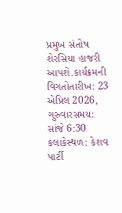પ્રમુખ સંતોષ શેરસિયા હાજરી આપશે.કાર્યક્રમની વિગતોતારીખ: 23 એપ્રિલ 2026, ગુરુવારસમય: સાંજે 6:30 કલાકેસ્થળ: કેશવ પાર્ટી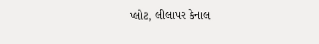પ્લોટ, લીલાપર કેનાલ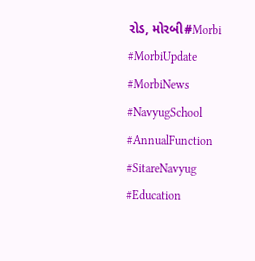રોડ, મોરબી#Morbi #MorbiUpdate #MorbiNews #NavyugSchool #AnnualFunction #SitareNavyug #Education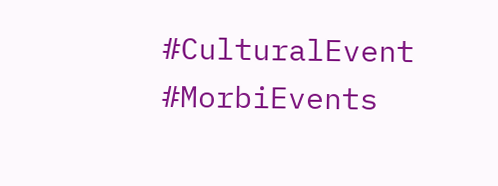#CulturalEvent #MorbiEvents